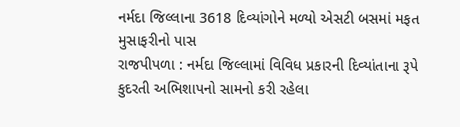નર્મદા જિલ્લાના 3618 દિવ્યાંગોને મળ્યો એસટી બસમાં મફત મુસાફરીનો પાસ
રાજપીપળા : નર્મદા જિલ્લામાં વિવિધ પ્રકારની દિવ્યાંતાના રૂપે કુદરતી અભિશાપનો સામનો કરી રહેલા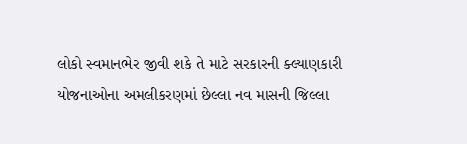લોકો સ્વમાનભેર જીવી શકે તે માટે સરકારની ક્લ્યાણકારી યોજનાઓના અમલીકરણમાં છેલ્લા નવ માસની જિલ્લા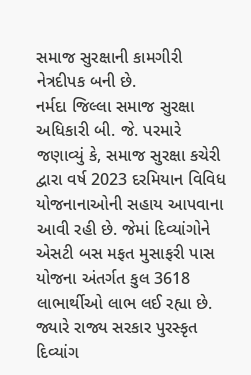સમાજ સુરક્ષાની કામગીરી નેત્રદીપક બની છે.
નર્મદા જિલ્લા સમાજ સુરક્ષા અધિકારી બી. જે. પરમારે જણાવ્યું કે, સમાજ સુરક્ષા કચેરી દ્વારા વર્ષ 2023 દરમિયાન વિવિધ યોજનાનાઓની સહાય આપવાના આવી રહી છે. જેમાં દિવ્યાંગોને એસટી બસ મફત મુસાફરી પાસ યોજના અંતર્ગત કુલ 3618 લાભાર્થીઓ લાભ લઈ રહ્યા છે.
જ્યારે રાજ્ય સરકાર પુરસ્કૃત દિવ્યાંગ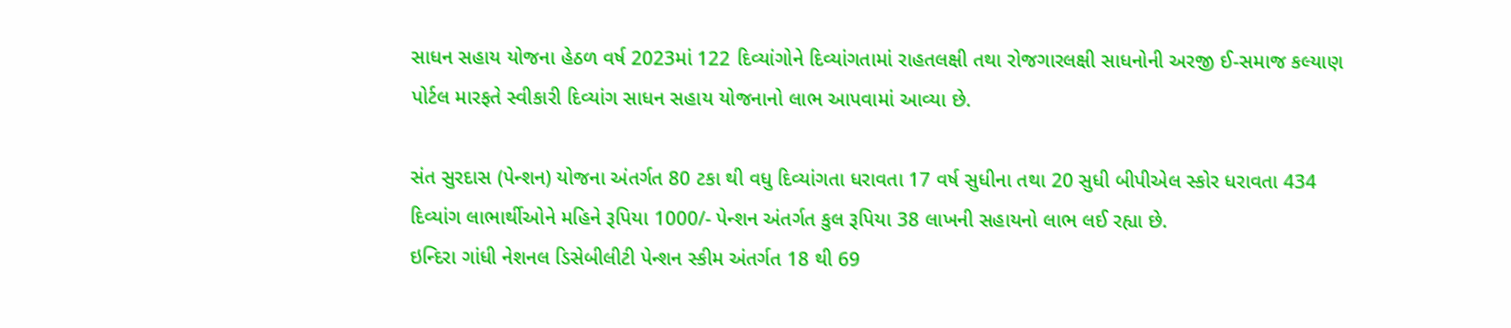સાધન સહાય યોજના હેઠળ વર્ષ 2023માં 122 દિવ્યાંગોને દિવ્યાંગતામાં રાહતલક્ષી તથા રોજગારલક્ષી સાધનોની અરજી ઈ-સમાજ કલ્યાણ પોર્ટલ મારફતે સ્વીકારી દિવ્યાંગ સાધન સહાય યોજનાનો લાભ આપવામાં આવ્યા છે.

સંત સુરદાસ (પેન્શન) યોજના અંતર્ગત 80 ટકા થી વધુ દિવ્યાંગતા ધરાવતા 17 વર્ષ સુધીના તથા 20 સુધી બીપીએલ સ્કોર ધરાવતા 434 દિવ્યાંગ લાભાર્થીઓને મહિને રૂપિયા 1000/- પેન્શન અંતર્ગત કુલ રૂપિયા 38 લાખની સહાયનો લાભ લઈ રહ્યા છે.
ઇન્દિરા ગાંધી નેશનલ ડિસેબીલીટી પેન્શન સ્કીમ અંતર્ગત 18 થી 69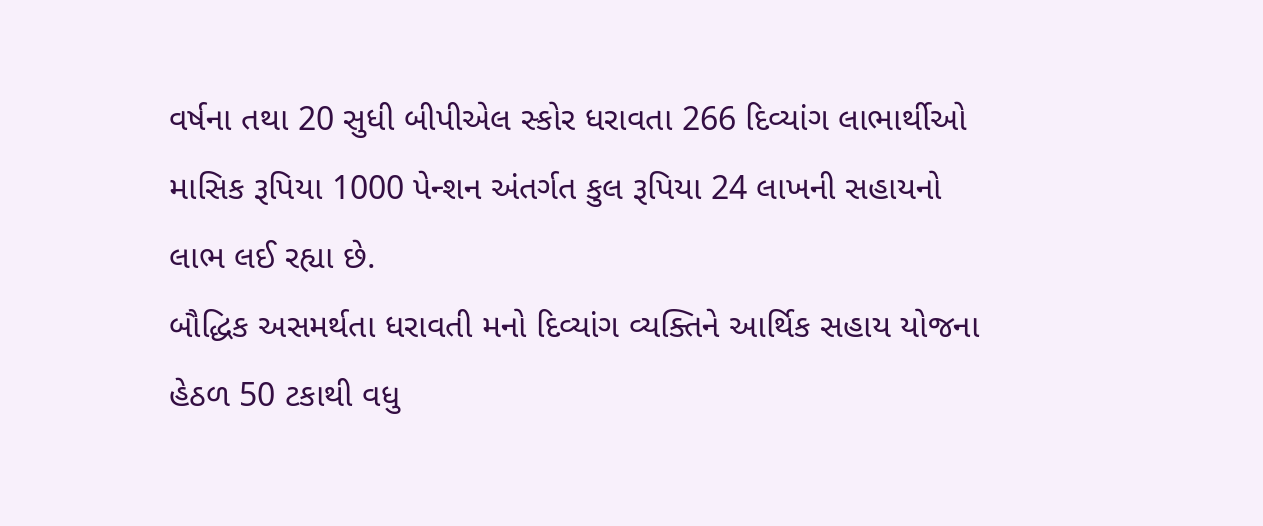વર્ષના તથા 20 સુધી બીપીએલ સ્કોર ધરાવતા 266 દિવ્યાંગ લાભાર્થીઓ માસિક રૂપિયા 1000 પેન્શન અંતર્ગત કુલ રૂપિયા 24 લાખની સહાયનો લાભ લઈ રહ્યા છે.
બૌદ્ધિક અસમર્થતા ધરાવતી મનો દિવ્યાંગ વ્યક્તિને આર્થિક સહાય યોજના હેઠળ 50 ટકાથી વધુ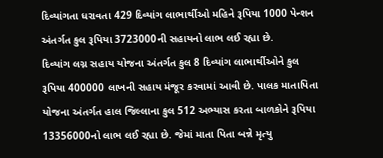દિવ્યાંગતા ધરાવતા 429 દિવ્યાંગ લાભાર્થીઓ મહિને રૂપિયા 1000 પેન્શન અંતર્ગત કુલ રૂપિયા 3723000ની સહાયનો લાભ લઈ રહ્યા છે.
દિવ્યાંગ લગ્ન સહાય યોજના અંતર્ગત કુલ 8 દિવ્યાંગ લાભાર્થીઓને કુલ રૂપિયા 400000 લાખની સહાય મંજૂર કરવામાં આવી છે. પાલક માતાપિતા યોજના અંતર્ગત હાલ જિલ્લાના કુલ 512 અભ્યાસ કરતા બાળકોને રૂપિયા 13356000નો લાભ લઈ રહ્યા છે. જેમાં માતા પિતા બન્ને મૃત્યુ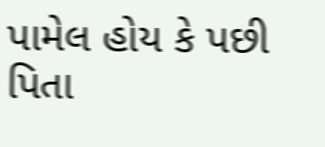પામેલ હોય કે પછી પિતા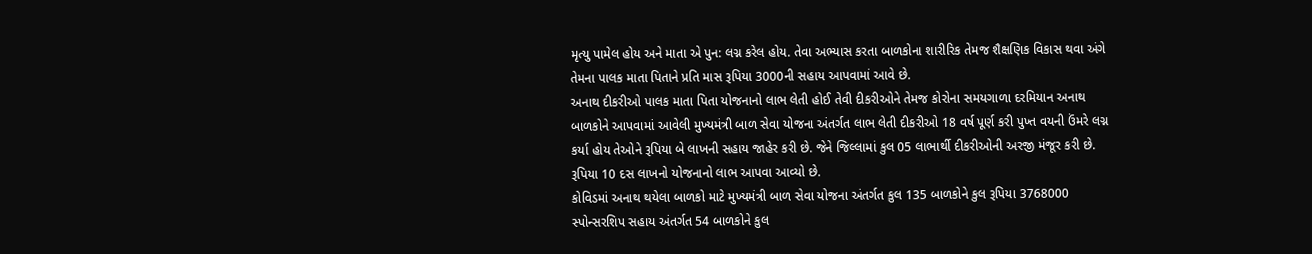મૃત્યુ પામેલ હોય અને માતા એ પુન: લગ્ન કરેલ હોય. તેવા અભ્યાસ કરતા બાળકોના શારીરિક તેમજ શૈક્ષણિક વિકાસ થવા અંગે તેમના પાલક માતા પિતાને પ્રતિ માસ રૂપિયા 3000ની સહાય આપવામાં આવે છે.
અનાથ દીકરીઓ પાલક માતા પિતા યોજનાનો લાભ લેતી હોઈ તેવી દીકરીઓને તેમજ કોરોના સમયગાળા દરમિયાન અનાથ બાળકોને આપવામાં આવેલી મુખ્યમંત્રી બાળ સેવા યોજના અંતર્ગત લાભ લેતી દીકરીઓ 18 વર્ષ પૂર્ણ કરી પુખ્ત વયની ઉંમરે લગ્ન કર્યા હોય તેઓને રૂપિયા બે લાખની સહાય જાહેર કરી છે. જેને જિલ્લામાં કુલ 05 લાભાર્થી દીકરીઓની અરજી મંજૂર કરી છે. રૂપિયા 10 દસ લાખનો યોજનાનો લાભ આપવા આવ્યો છે.
કોવિડમાં અનાથ થયેલા બાળકો માટે મુખ્યમંત્રી બાળ સેવા યોજના અંતર્ગત કુલ 135 બાળકોને કુલ રૂપિયા 3768000 સ્પોન્સરશિપ સહાય અંતર્ગત 54 બાળકોને કુલ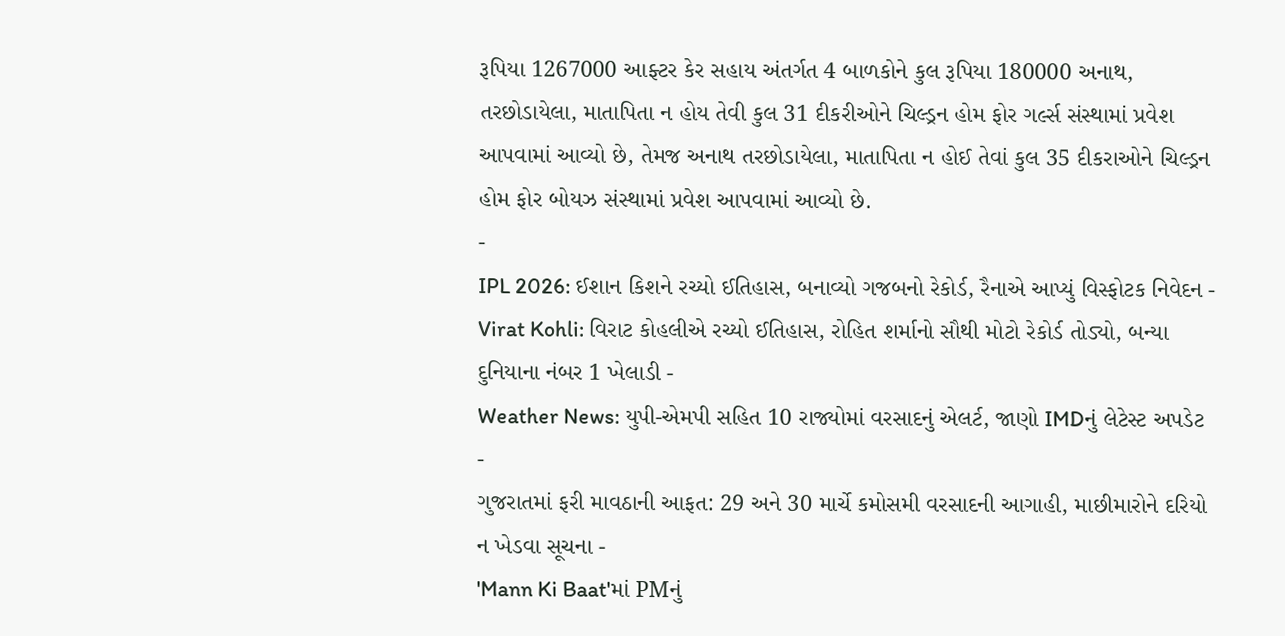રૂપિયા 1267000 આફ્ટર કેર સહાય અંતર્ગત 4 બાળકોને કુલ રૂપિયા 180000 અનાથ, તરછોડાયેલા, માતાપિતા ન હોય તેવી કુલ 31 દીકરીઓને ચિલ્ડ્રન હોમ ફોર ગર્લ્સ સંસ્થામાં પ્રવેશ આપવામાં આવ્યો છે, તેમજ અનાથ તરછોડાયેલા, માતાપિતા ન હોઈ તેવાં કુલ 35 દીકરાઓને ચિલ્ડ્રન હોમ ફોર બોયઝ સંસ્થામાં પ્રવેશ આપવામાં આવ્યો છે.
-
IPL 2026: ઈશાન કિશને રચ્યો ઈતિહાસ, બનાવ્યો ગજબનો રેકોર્ડ, રૈનાએ આપ્યું વિસ્ફોટક નિવેદન -
Virat Kohli: વિરાટ કોહલીએ રચ્યો ઈતિહાસ, રોહિત શર્માનો સૌથી મોટો રેકોર્ડ તોડ્યો, બન્યા દુનિયાના નંબર 1 ખેલાડી -
Weather News: યુપી-એમપી સહિત 10 રાજ્યોમાં વરસાદનું એલર્ટ, જાણો IMDનું લેટેસ્ટ અપડેટ -
ગુજરાતમાં ફરી માવઠાની આફત: 29 અને 30 માર્ચે કમોસમી વરસાદની આગાહી, માછીમારોને દરિયો ન ખેડવા સૂચના -
'Mann Ki Baat'માં PMનું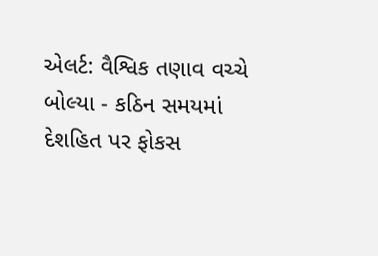એલર્ટ: વૈશ્વિક તણાવ વચ્ચે બોલ્યા - કઠિન સમયમાં દેશહિત પર ફોકસ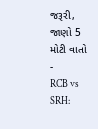જરૂરી, જાણો 5 મોટી વાતો -
RCB vs SRH: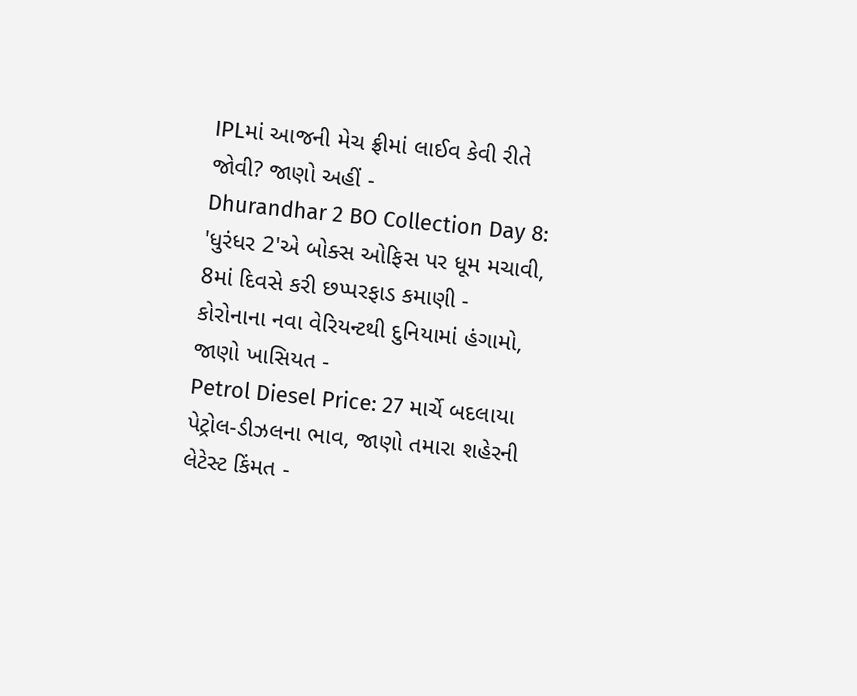IPLમાં આજની મેચ ફ્રીમાં લાઈવ કેવી રીતે જોવી? જાણો અહીં -
Dhurandhar 2 BO Collection Day 8: 'ધુરંધર 2'એ બોક્સ ઓફિસ પર ધૂમ મચાવી, 8માં દિવસે કરી છપ્પરફાડ કમાણી -
કોરોનાના નવા વેરિયન્ટથી દુનિયામાં હંગામો, જાણો ખાસિયત -
Petrol Diesel Price: 27 માર્ચે બદલાયા પેટ્રોલ-ડીઝલના ભાવ, જાણો તમારા શહેરની લેટેસ્ટ કિંમત -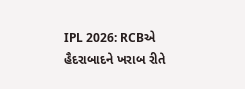IPL 2026: RCBએ હૈદરાબાદને ખરાબ રીતે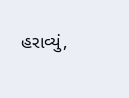હરાવ્યું,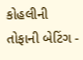કોહલીની તોફાની બેટિંગ -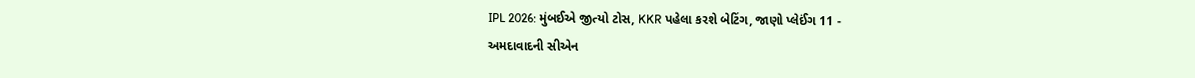IPL 2026: મુંબઈએ જીત્યો ટોસ, KKR પહેલા કરશે બેટિંગ, જાણો પ્લેઈંગ 11 -
અમદાવાદની સીએન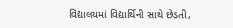વિદ્યાલયમાં વિદ્યાર્થિની સાથે છેડતી,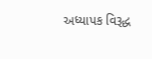અધ્યાપક વિરૂદ્ધ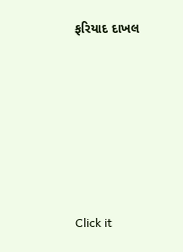ફરિયાદ દાખલ









Click it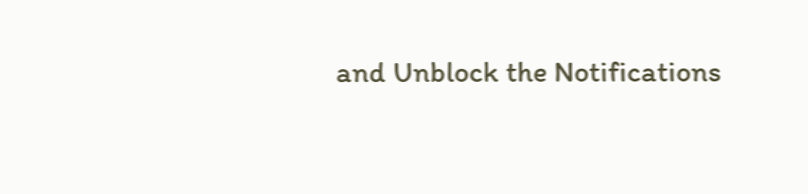and Unblock the Notifications